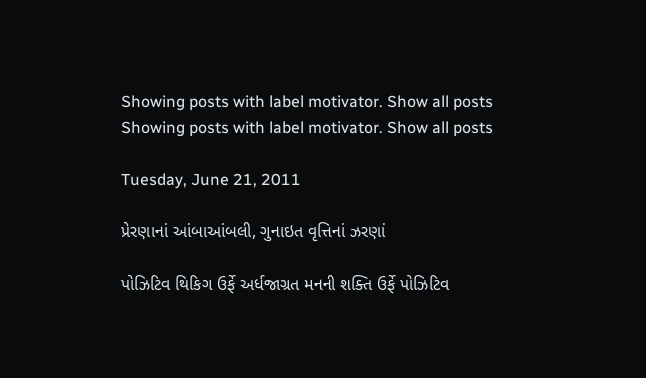Showing posts with label motivator. Show all posts
Showing posts with label motivator. Show all posts

Tuesday, June 21, 2011

પ્રેરણાનાં આંબાઆંબલી, ગુનાઇત વૃત્તિનાં ઝરણાં

પોઝિટિવ થિકિગ ઉર્ફે અર્ધજાગ્રત મનની શક્તિ ઉર્ફે પોઝિટિવ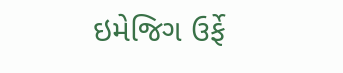ઇમેજિગ ઉર્ફે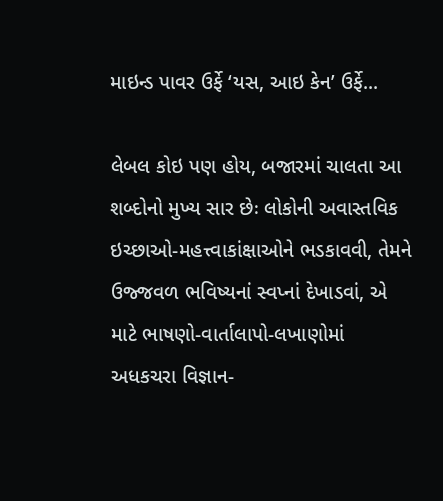માઇન્ડ પાવર ઉર્ફે ‘યસ, આઇ કેન’ ઉર્ફે...

લેબલ કોઇ પણ હોય, બજારમાં ચાલતા આ શબ્દોનો મુખ્ય સાર છેઃ લોકોની અવાસ્તવિક ઇચ્છાઓ-મહત્ત્વાકાંક્ષાઓને ભડકાવવી, તેમને ઉજ્જવળ ભવિષ્યનાં સ્વપ્નાં દેખાડવાં, એ માટે ભાષણો-વાર્તાલાપો-લખાણોમાં અધકચરા વિજ્ઞાન-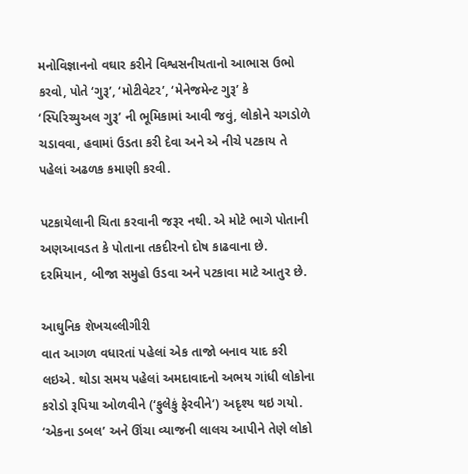મનોવિજ્ઞાનનો વઘાર કરીને વિશ્વસનીયતાનો આભાસ ઉભો કરવો, પોતે ‘ગુરૂ’, ‘મોટીવેટર’, ‘મેનેજમેન્ટ ગુરૂ’ કે ‘સ્પિરિચ્યુઅલ ગુરૂ’ ની ભૂમિકામાં આવી જવું, લોકોને ચગડોળે ચડાવવા, હવામાં ઉડતા કરી દેવા અને એ નીચે પટકાય તે પહેલાં અઢળક કમાણી કરવી.

પટકાયેલાની ચિતા કરવાની જરૂર નથી. એ મોટે ભાગે પોતાની અણઆવડત કે પોતાના તકદીરનો દોષ કાઢવાના છે. દરમિયાન, બીજા સમુહો ઉડવા અને પટકાવા માટે આતુર છે.

આઘુનિક શેખચલ્લીગીરી
વાત આગળ વધારતાં પહેલાં એક તાજો બનાવ યાદ કરી લઇએ. થોડા સમય પહેલાં અમદાવાદનો અભય ગાંધી લોકોના કરોડો રૂપિયા ઓળવીને (‘ફુલેકું ફેરવીને’) અદૃશ્ય થઇ ગયો. ‘એકના ડબલ’ અને ઊંચા વ્યાજની લાલચ આપીને તેણે લોકો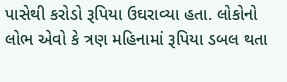પાસેથી કરોડો રૂપિયા ઉઘરાવ્યા હતા. લોકોનો લોભ એવો કે ત્રણ મહિનામાં રૂપિયા ડબલ થતા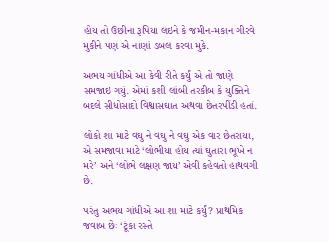હોય તો ઉછીના રૂપિયા લઇને કે જમીન-મકાન ગીરવે મુકીને પણ એ નાણાં ડબલ કરવા મુકે.

અભય ગાંધીએ આ કેવી રીતે કર્યું એ તો જાણે સમજાઇ ગયું. એમાં કશી લાંબી તરકીબ કે યુક્તિને બદલે સીધોસાદો વિશ્વાસઘાત અથવા છેતરપીંડી હતાં.

લોકો શા માટે વઘુ ને વઘુ ને વઘુ એક વાર છેતરાયા, એ સમજાવા માટે ‘લોભીયા હોય ત્યાં ઘુતારા ભૂખે ન મરે’ અને ‘લોભે લક્ષણ જાય’ એવી કહેવતો હાથવગી છે.

પરંતુ અભય ગાંધીએ આ શા માટે કર્યું? પ્રાથમિક જવાબ છેઃ ‘ટૂંકા રસ્તે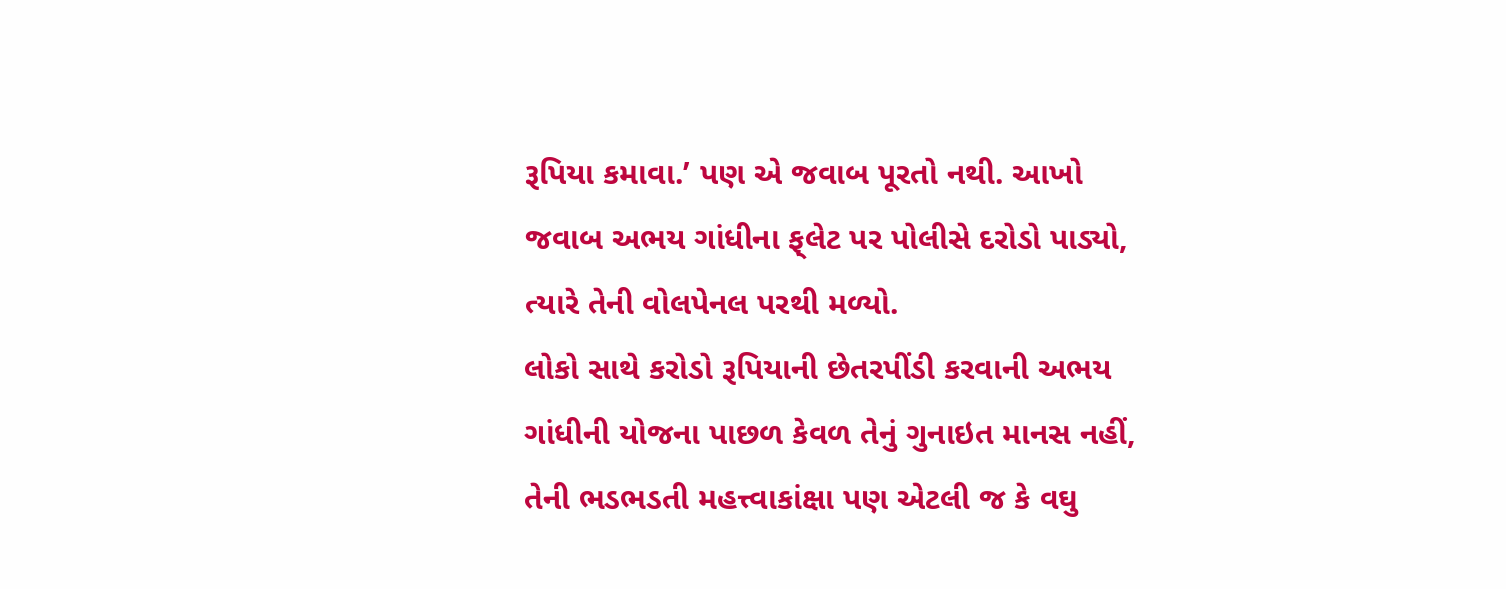રૂપિયા કમાવા.’ પણ એ જવાબ પૂરતો નથી. આખો જવાબ અભય ગાંધીના ફ્‌લેટ પર પોલીસે દરોડો પાડ્યો, ત્યારે તેની વોલપેનલ પરથી મળ્યો.
લોકો સાથે કરોડો રૂપિયાની છેતરપીંડી કરવાની અભય ગાંધીની યોજના પાછળ કેવળ તેનું ગુનાઇત માનસ નહીં, તેની ભડભડતી મહત્ત્વાકાંક્ષા પણ એટલી જ કે વઘુ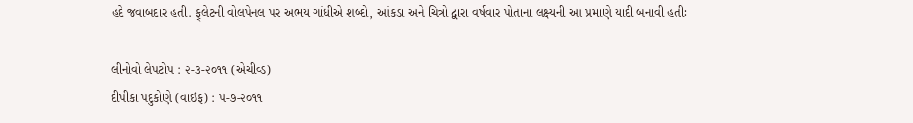હદે જવાબદાર હતી. ફ્‌લેટની વોલપેનલ પર અભય ગાંધીએ શબ્દો, આંકડા અને ચિત્રો દ્વારા વર્ષવાર પોતાના લક્ષ્યની આ પ્રમાણે યાદી બનાવી હતીઃ

લીનોવો લેપટોપ : ૨-૩-૨૦૧૧ (એચીવ્ડ)
દીપીકા પદુકોણે (વાઇફ) : ૫-૭-૨૦૧૧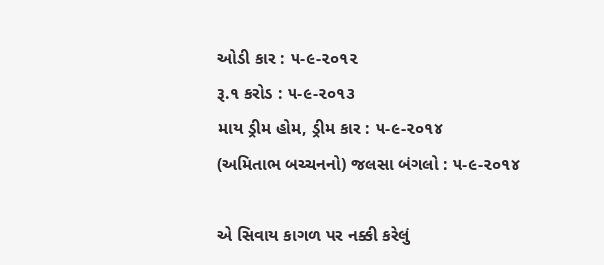ઓડી કાર : ૫-૯-૨૦૧૨
રૂ.૧ કરોડ : ૫-૯-૨૦૧૩
માય ડ્રીમ હોમ, ડ્રીમ કાર : ૫-૯-૨૦૧૪
(અમિતાભ બચ્ચનનો) જલસા બંગલો : ૫-૯-૨૦૧૪

એ સિવાય કાગળ પર નક્કી કરેલું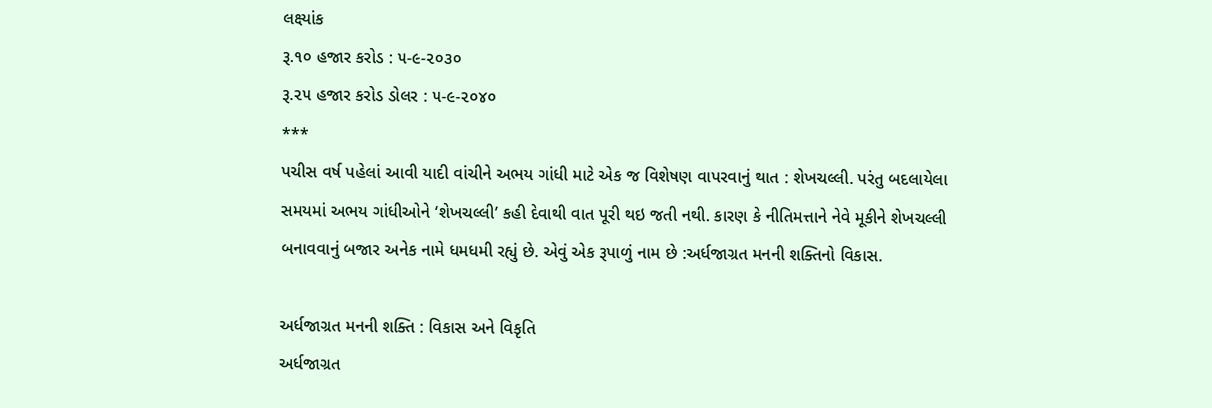લક્ષ્યાંક
રૂ.૧૦ હજાર કરોડ : ૫-૯-૨૦૩૦
રૂ.૨૫ હજાર કરોડ ડોલર : ૫-૯-૨૦૪૦
***
પચીસ વર્ષ પહેલાં આવી યાદી વાંચીને અભય ગાંધી માટે એક જ વિશેષણ વાપરવાનું થાત : શેખચલ્લી. પરંતુ બદલાયેલા સમયમાં અભય ગાંધીઓને ‘શેખચલ્લી’ કહી દેવાથી વાત પૂરી થઇ જતી નથી. કારણ કે નીતિમત્તાને નેવે મૂકીને શેખચલ્લી બનાવવાનું બજાર અનેક નામે ધમધમી રહ્યું છે. એવું એક રૂપાળું નામ છે :અર્ધજાગ્રત મનની શક્તિનો વિકાસ.

અર્ધજાગ્રત મનની શક્તિ : વિકાસ અને વિકૃતિ
અર્ધજાગ્રત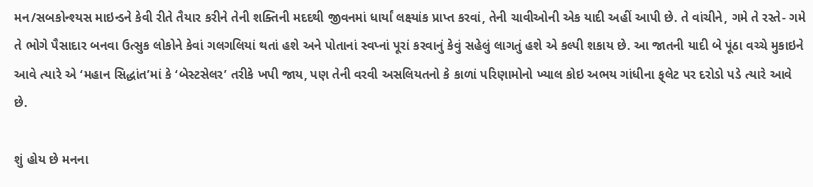મન/સબકોન્શ્યસ માઇન્ડને કેવી રીતે તૈયાર કરીને તેની શક્તિની મદદથી જીવનમાં ધાર્યાં લક્ષ્યાંક પ્રાપ્ત કરવાં, તેની ચાવીઓની એક યાદી અહીં આપી છે. તે વાંચીને, ગમે તે રસ્તે- ગમે તે ભોગે પૈસાદાર બનવા ઉત્સુક લોકોને કેવાં ગલગલિયાં થતાં હશે અને પોતાનાં સ્વપ્નાં પૂરાં કરવાનું કેવું સહેલું લાગતું હશે એ કલ્પી શકાય છે. આ જાતની યાદી બે પૂંઠા વચ્ચે મુકાઇને આવે ત્યારે એ ‘મહાન સિદ્ધાંત’માં કે ‘બેસ્ટસેલર’ તરીકે ખપી જાય, પણ તેની વરવી અસલિયતનો કે કાળાં પરિણામોનો ખ્યાલ કોઇ અભય ગાંધીના ફ્‌લેટ પર દરોડો પડે ત્યારે આવે છે.

શું હોય છે મનના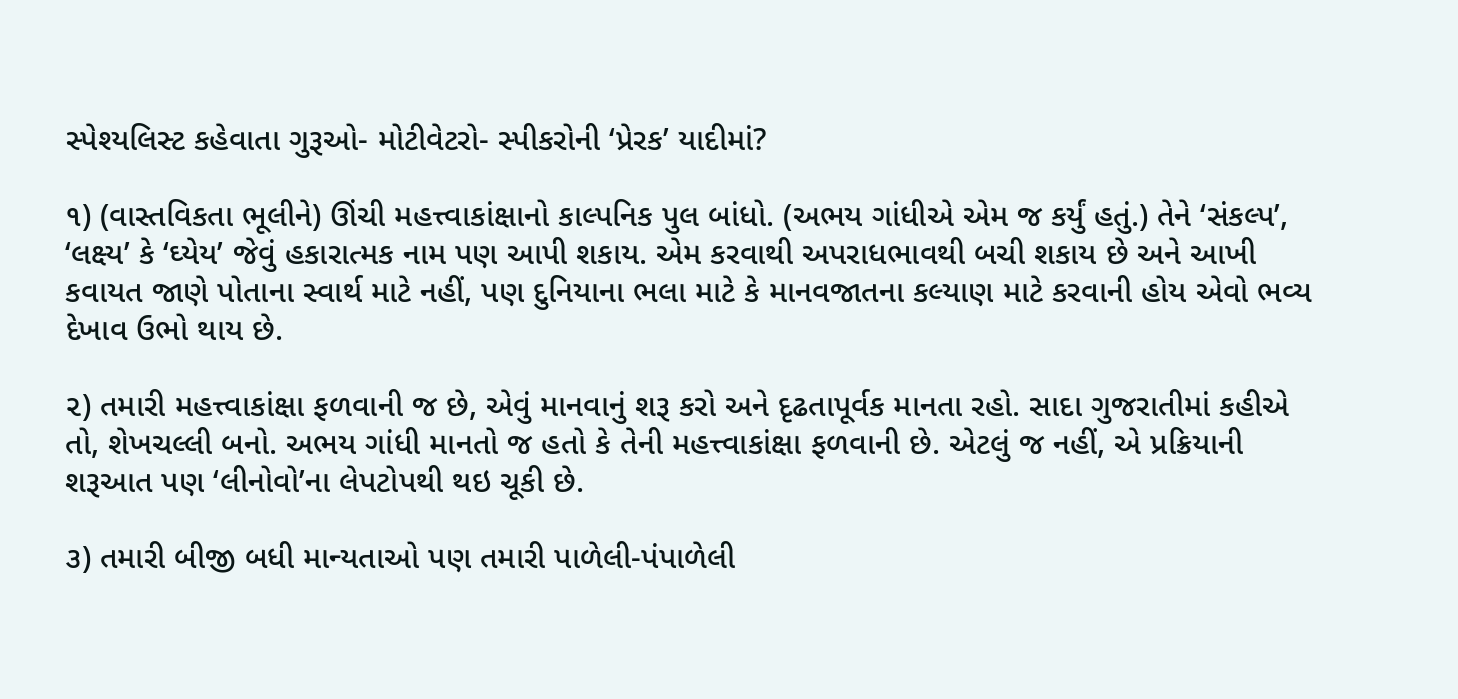સ્પેશ્યલિસ્ટ કહેવાતા ગુરૂઓ- મોટીવેટરો- સ્પીકરોની ‘પ્રેરક’ યાદીમાં?

૧) (વાસ્તવિકતા ભૂલીને) ઊંચી મહત્ત્વાકાંક્ષાનો કાલ્પનિક પુલ બાંધો. (અભય ગાંધીએ એમ જ કર્યું હતું.) તેને ‘સંકલ્પ’, ‘લક્ષ્ય’ કે ‘ઘ્યેય’ જેવું હકારાત્મક નામ પણ આપી શકાય. એમ કરવાથી અપરાધભાવથી બચી શકાય છે અને આખી કવાયત જાણે પોતાના સ્વાર્થ માટે નહીં, પણ દુનિયાના ભલા માટે કે માનવજાતના કલ્યાણ માટે કરવાની હોય એવો ભવ્ય દેખાવ ઉભો થાય છે.

૨) તમારી મહત્ત્વાકાંક્ષા ફળવાની જ છે, એવું માનવાનું શરૂ કરો અને દૃઢતાપૂર્વક માનતા રહો. સાદા ગુજરાતીમાં કહીએ તો, શેખચલ્લી બનો. અભય ગાંધી માનતો જ હતો કે તેની મહત્ત્વાકાંક્ષા ફળવાની છે. એટલું જ નહીં, એ પ્રક્રિયાની શરૂઆત પણ ‘લીનોવો’ના લેપટોપથી થઇ ચૂકી છે.

૩) તમારી બીજી બધી માન્યતાઓ પણ તમારી પાળેલી-પંપાળેલી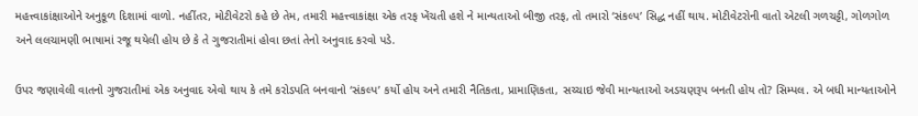મહત્ત્વાકાંક્ષાઓને અનુકૂળ દિશામાં વાળો. નહીંતર, મોટીવેટરો કહે છે તેમ, તમારી મહત્ત્વાકાંક્ષા એક તરફ ખેંચતી હશે ને માન્યતાઓ બીજી તરફ, તો તમારો ‘સંકલ્પ’ સિદ્ધ નહીં થાય. મોટીવેટરોની વાતો એટલી ગળચટ્ટી, ગોળગોળ અને લલચામણી ભાષામાં રજૂ થયેલી હોય છે કે તે ગુજરાતીમાં હોવા છતાં તેનો અનુવાદ કરવો પડે.

ઉપર જણાવેલી વાતનો ગુજરાતીમાં એક અનુવાદ એવો થાય કે તમે કરોડપતિ બનવાનો ‘સંકલ્પ’ કર્યો હોય અને તમારી નૈતિકતા, પ્રામાણિકતા, સચ્ચાઇ જેવી માન્યતાઓ અડચણરૂપ બનતી હોય તો? સિમ્પલ. એ બધી માન્યતાઓને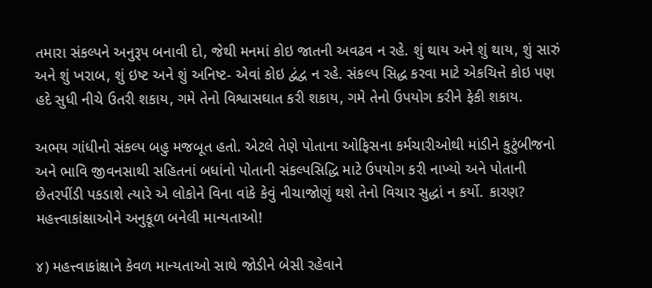તમારા સંકલ્પને અનુરૂપ બનાવી દો, જેથી મનમાં કોઇ જાતની અવઢવ ન રહે. શું થાય અને શું થાય, શું સારું અને શું ખરાબ, શું ઇષ્ટ અને શું અનિષ્ટ- એવાં કોઇ દ્વંદ્વ ન રહે. સંકલ્પ સિદ્ધ કરવા માટે એકચિત્તે કોઇ પણ હદે સુધી નીચે ઉતરી શકાય, ગમે તેનો વિશ્વાસઘાત કરી શકાય, ગમે તેનો ઉપયોગ કરીને ફેકી શકાય.

અભય ગાંધીનો સંકલ્પ બહુ મજબૂત હતો. એટલે તેણે પોતાના ઓફિસના કર્મચારીઓથી માંડીને કુટુંબીજનો અને ભાવિ જીવનસાથી સહિતનાં બધાંનો પોતાની સંકલ્પસિદ્ધિ માટે ઉપયોગ કરી નાખ્યો અને પોતાની છેતરપીંડી પકડાશે ત્યારે એ લોકોને વિના વાંકે કેવું નીચાજોણું થશે તેનો વિચાર સુદ્ધાં ન કર્યો. કારણ? મહત્ત્વાકાંક્ષાઓને અનુકૂળ બનેલી માન્યતાઓ!

૪) મહત્ત્વાકાંક્ષાને કેવળ માન્યતાઓ સાથે જોડીને બેસી રહેવાને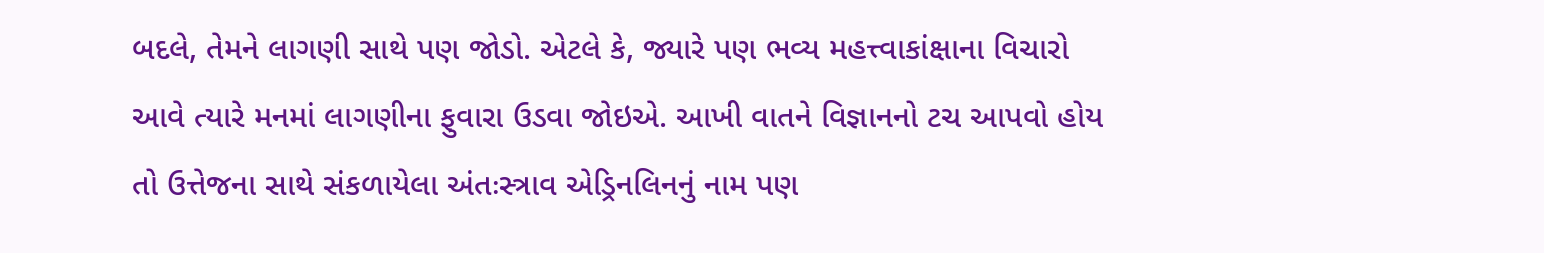બદલે, તેમને લાગણી સાથે પણ જોડો. એટલે કે, જ્યારે પણ ભવ્ય મહત્ત્વાકાંક્ષાના વિચારો આવે ત્યારે મનમાં લાગણીના ફુવારા ઉડવા જોઇએ. આખી વાતને વિજ્ઞાનનો ટચ આપવો હોય તો ઉત્તેજના સાથે સંકળાયેલા અંતઃસ્ત્રાવ એડ્રિનલિનનું નામ પણ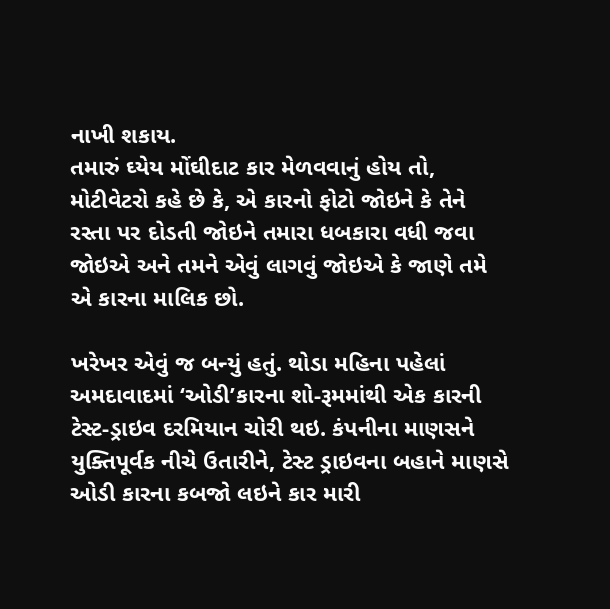નાખી શકાય.
તમારું ઘ્યેય મોંઘીદાટ કાર મેળવવાનું હોય તો, મોટીવેટરો કહે છે કે, એ કારનો ફોટો જોઇને કે તેને રસ્તા પર દોડતી જોઇને તમારા ધબકારા વધી જવા જોઇએ અને તમને એવું લાગવું જોઇએ કે જાણે તમે એ કારના માલિક છો.

ખરેખર એવું જ બન્યું હતું. થોડા મહિના પહેલાં અમદાવાદમાં ‘ઓડી’કારના શો-રૂમમાંથી એક કારની ટેસ્ટ-ડ્રાઇવ દરમિયાન ચોરી થઇ. કંપનીના માણસને યુક્તિપૂર્વક નીચે ઉતારીને, ટેસ્ટ ડ્રાઇવના બહાને માણસે ઓડી કારના કબજો લઇને કાર મારી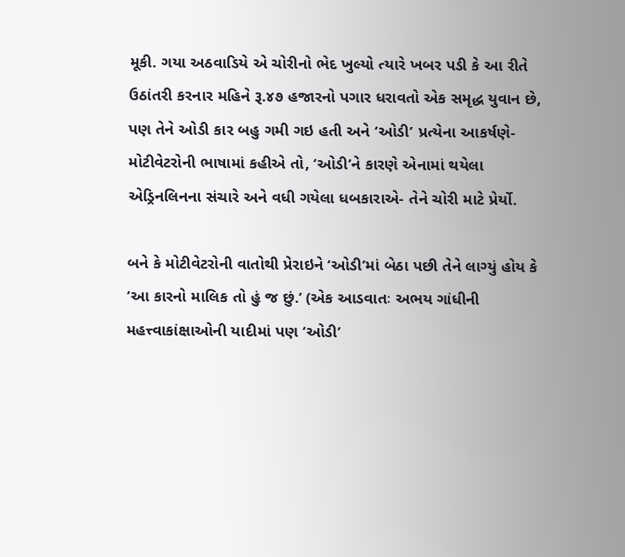મૂકી. ગયા અઠવાડિયે એ ચોરીનો ભેદ ખુલ્યો ત્યારે ખબર પડી કે આ રીતે ઉઠાંતરી કરનાર મહિને રૂ.૪૭ હજારનો પગાર ધરાવતો એક સમૃદ્ધ યુવાન છે, પણ તેને ઓડી કાર બહુ ગમી ગઇ હતી અને ‘ઓડી’ પ્રત્યેના આકર્ષણે- મોટીવેટરોની ભાષામાં કહીએ તો, ‘ઓડી’ને કારણે એનામાં થયેલા એડ્રિનલિનના સંચારે અને વધી ગયેલા ધબકારાએ- તેને ચોરી માટે પ્રેર્યો.

બને કે મોટીવેટરોની વાતોથી પ્રેરાઇને ‘ઓડી’માં બેઠા પછી તેને લાગ્યું હોય કે ‘આ કારનો માલિક તો હું જ છું.’ (એક આડવાતઃ અભય ગાંધીની મહત્ત્વાકાંક્ષાઓની યાદીમાં પણ ‘ઓડી’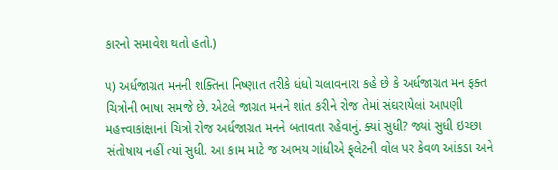કારનો સમાવેશ થતો હતો.)

૫) અર્ધજાગ્રત મનની શક્તિના નિષ્ણાત તરીકે ધંધો ચલાવનારા કહે છે કે અર્ધજાગ્રત મન ફક્ત ચિત્રોની ભાષા સમજે છે. એટલે જાગ્રત મનને શાંત કરીને રોજ તેમાં સંઘરાયેલાં આપણી મહત્ત્વાકાંક્ષાનાં ચિત્રો રોજ અર્ધજાગ્રત મનને બતાવતા રહેવાનું. ક્યાં સુધી? જ્યાં સુધી ઇચ્છા સંતોષાય નહીં ત્યાં સુધી. આ કામ માટે જ અભય ગાંધીએ ફ્‌લેટની વોલ પર કેવળ આંકડા અને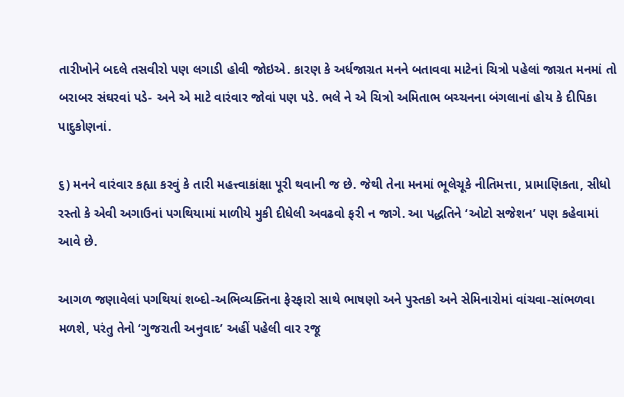તારીખોને બદલે તસવીરો પણ લગાડી હોવી જોઇએ. કારણ કે અર્ધજાગ્રત મનને બતાવવા માટેનાં ચિત્રો પહેલાં જાગ્રત મનમાં તો બરાબર સંઘરવાં પડે- અને એ માટે વારંવાર જોવાં પણ પડે. ભલે ને એ ચિત્રો અમિતાભ બચ્ચનના બંગલાનાં હોય કે દીપિકા પાદુકોણનાં.

૬) મનને વારંવાર કહ્યા કરવું કે તારી મહત્ત્વાકાંક્ષા પૂરી થવાની જ છે. જેથી તેના મનમાં ભૂલેચૂકે નીતિમત્તા, પ્રામાણિકતા, સીધો રસ્તો કે એવી અગાઉનાં પગથિયામાં માળીયે મુકી દીધેલી અવઢવો ફરી ન જાગે. આ પદ્ધતિને ‘ઓટો સજેશન’ પણ કહેવામાં આવે છે.

આગળ જણાવેલાં પગથિયાં શબ્દો-અભિવ્યક્તિના ફેરફારો સાથે ભાષણો અને પુસ્તકો અને સેમિનારોમાં વાંચવા-સાંભળવા મળશે, પરંતુ તેનો ‘ગુજરાતી અનુવાદ’ અહીં પહેલી વાર રજૂ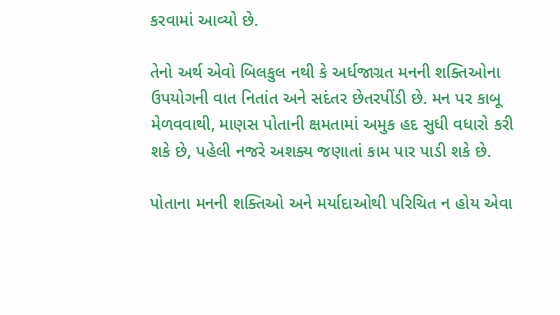કરવામાં આવ્યો છે.

તેનો અર્થ એવો બિલકુલ નથી કે અર્ધજાગ્રત મનની શક્તિઓના ઉપયોગની વાત નિતાંત અને સદંતર છેતરપીંડી છે. મન પર કાબૂ મેળવવાથી, માણસ પોતાની ક્ષમતામાં અમુક હદ સુધી વધારો કરી શકે છે, પહેલી નજરે અશક્ય જણાતાં કામ પાર પાડી શકે છે.

પોતાના મનની શક્તિઓ અને મર્યાદાઓથી પરિચિત ન હોય એવા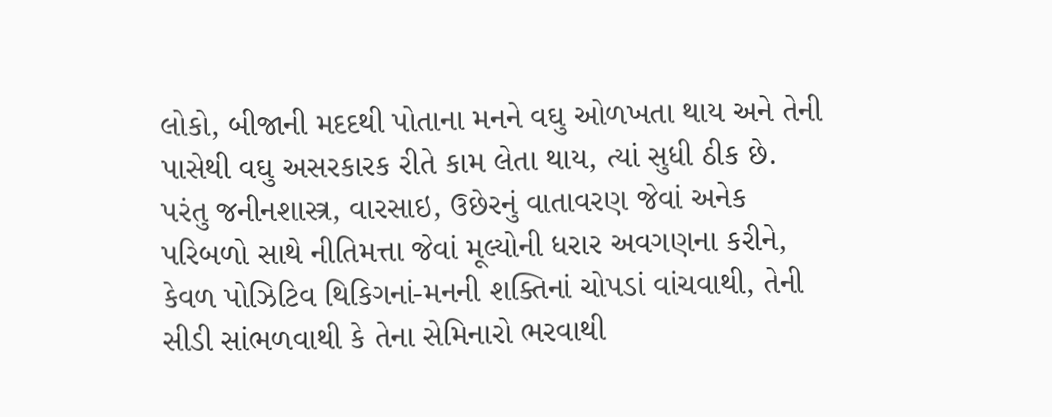લોકો, બીજાની મદદથી પોતાના મનને વઘુ ઓળખતા થાય અને તેની પાસેથી વઘુ અસરકારક રીતે કામ લેતા થાય, ત્યાં સુધી ઠીક છે. પરંતુ જનીનશાસ્ત્ર, વારસાઇ, ઉછેરનું વાતાવરણ જેવાં અનેક પરિબળો સાથે નીતિમત્તા જેવાં મૂલ્યોની ધરાર અવગણના કરીને, કેવળ પોઝિટિવ થિકિગનાં-મનની શક્તિનાં ચોપડાં વાંચવાથી, તેની સીડી સાંભળવાથી કે તેના સેમિનારો ભરવાથી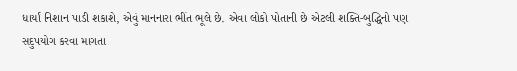ધાર્યાં નિશાન પાડી શકાશે, એવું માનનારા ભીંત ભૂલે છે. એવા લોકો પોતાની છે એટલી શક્તિ-બુદ્ધિનો પણ સદુપયોગ કરવા માગતા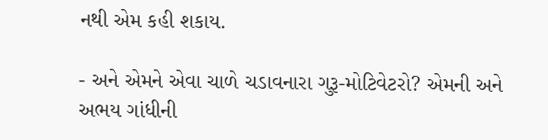નથી એમ કહી શકાય.

- અને એમને એવા ચાળે ચડાવનારા ગુરૂ-મોટિવેટરો? એમની અને અભય ગાંધીની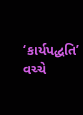‘કાર્યપદ્ધતિ’ વચ્ચે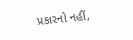પ્રકારનો નહીં,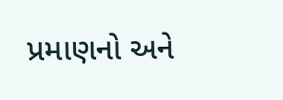પ્રમાણનો અને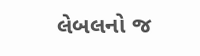લેબલનો જ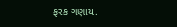ફરક ગણાય.